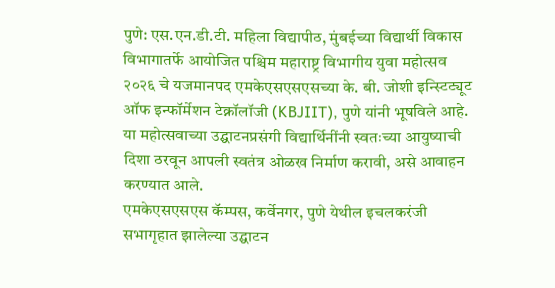पुणे: एस.एन.डी.टी. महिला विद्यापीठ, मुंबईच्या विद्यार्थी विकास विभागातर्फे आयोजित पश्चिम महाराष्ट्र विभागीय युवा महोत्सव २०२६ चे यजमानपद एमकेएसएसएसच्या के. बी. जोशी इन्स्टिट्यूट ऑफ इन्फॉर्मेशन टेक्नॉलॉजी (KBJIIT), पुणे यांनी भूषविले आहे. या महोत्सवाच्या उद्घाटनप्रसंगी विद्यार्थिनींनी स्वतःच्या आयुष्याची दिशा ठरवून आपली स्वतंत्र ओळख निर्माण करावी, असे आवाहन करण्यात आले.
एमकेएसएसएस कॅम्पस, कर्वेनगर, पुणे येथील इचलकरंजी सभागृहात झालेल्या उद्घाटन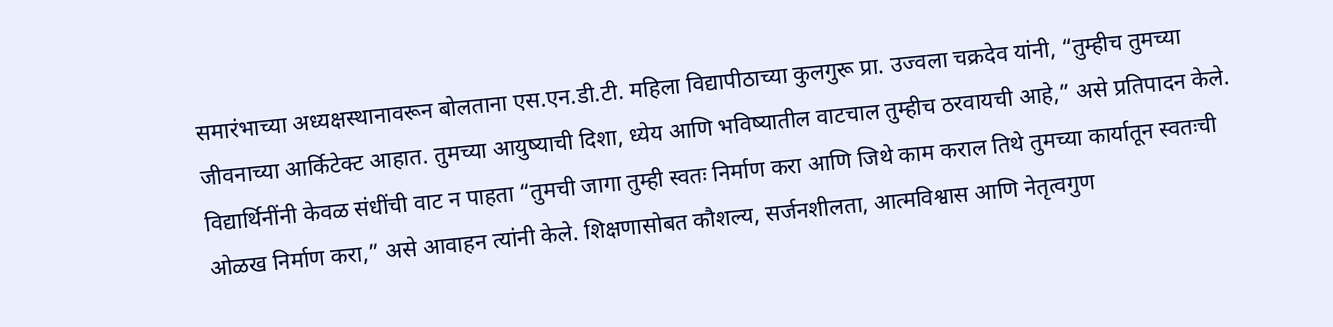समारंभाच्या अध्यक्षस्थानावरून बोलताना एस.एन.डी.टी. महिला विद्यापीठाच्या कुलगुरू प्रा. उज्वला चक्रदेव यांनी, “तुम्हीच तुमच्या जीवनाच्या आर्किटेक्ट आहात. तुमच्या आयुष्याची दिशा, ध्येय आणि भविष्यातील वाटचाल तुम्हीच ठरवायची आहे,” असे प्रतिपादन केले. विद्यार्थिनींनी केवळ संधींची वाट न पाहता “तुमची जागा तुम्ही स्वतः निर्माण करा आणि जिथे काम कराल तिथे तुमच्या कार्यातून स्वतःची ओळख निर्माण करा,” असे आवाहन त्यांनी केले. शिक्षणासोबत कौशल्य, सर्जनशीलता, आत्मविश्वास आणि नेतृत्वगुण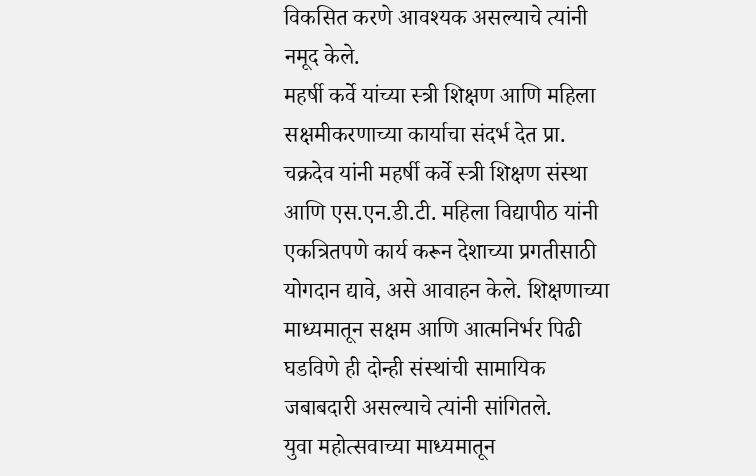विकसित करणे आवश्यक असल्याचे त्यांनी नमूद केले.
महर्षी कर्वे यांच्या स्त्री शिक्षण आणि महिला सक्षमीकरणाच्या कार्याचा संदर्भ देत प्रा. चक्रदेव यांनी महर्षी कर्वे स्त्री शिक्षण संस्था आणि एस.एन.डी.टी. महिला विद्यापीठ यांनी एकत्रितपणे कार्य करून देशाच्या प्रगतीसाठी योगदान द्यावे, असे आवाहन केले. शिक्षणाच्या माध्यमातून सक्षम आणि आत्मनिर्भर पिढी घडविणे ही दोन्ही संस्थांची सामायिक जबाबदारी असल्याचे त्यांनी सांगितले.
युवा महोत्सवाच्या माध्यमातून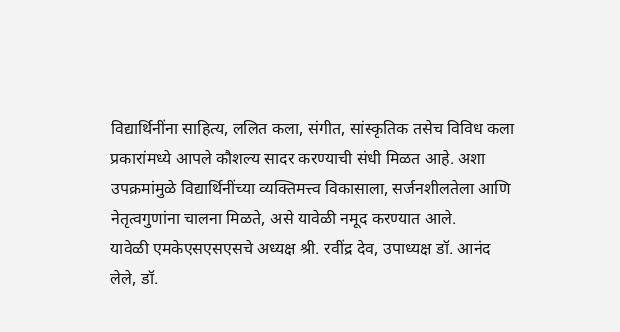विद्यार्थिनींना साहित्य, ललित कला, संगीत, सांस्कृतिक तसेच विविध कला प्रकारांमध्ये आपले कौशल्य सादर करण्याची संधी मिळत आहे. अशा उपक्रमांमुळे विद्यार्थिनींच्या व्यक्तिमत्त्व विकासाला, सर्जनशीलतेला आणि नेतृत्वगुणांना चालना मिळते, असे यावेळी नमूद करण्यात आले.
यावेळी एमकेएसएसएसचे अध्यक्ष श्री. रवींद्र देव, उपाध्यक्ष डॉ. आनंद लेले, डॉ.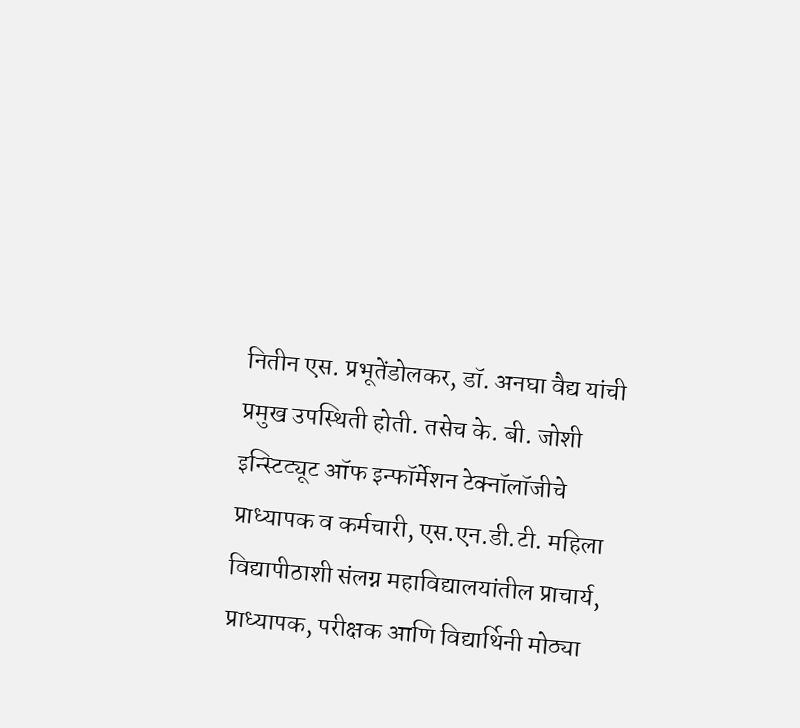नितीन एस. प्रभूतेंडोलकर, डॉ. अनघा वैद्य यांची प्रमुख उपस्थिती होती. तसेच के. बी. जोशी इन्स्टिट्यूट ऑफ इन्फॉर्मेशन टेक्नॉलॉजीचे प्राध्यापक व कर्मचारी, एस.एन.डी.टी. महिला विद्यापीठाशी संलग्न महाविद्यालयांतील प्राचार्य, प्राध्यापक, परीक्षक आणि विद्यार्थिनी मोठ्या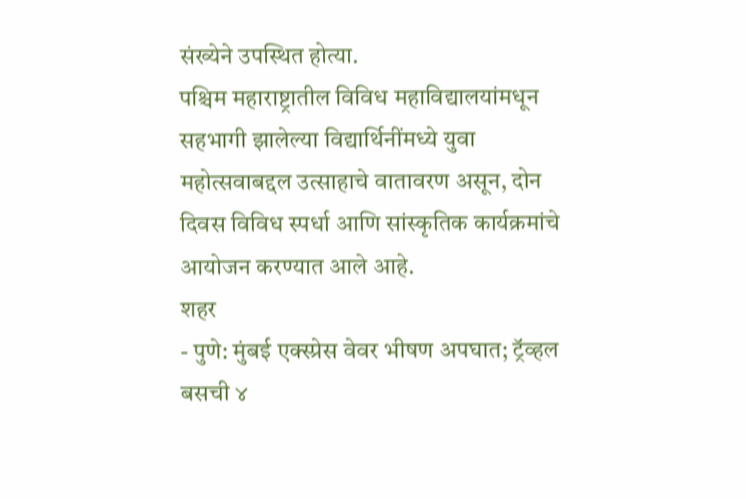संख्येने उपस्थित होत्या.
पश्चिम महाराष्ट्रातील विविध महाविद्यालयांमधून सहभागी झालेल्या विद्यार्थिनींमध्ये युवा महोत्सवाबद्दल उत्साहाचे वातावरण असून, दोन दिवस विविध स्पर्धा आणि सांस्कृतिक कार्यक्रमांचे आयोजन करण्यात आले आहे.
शहर
- पुणे: मुंबई एक्स्प्रेस वेवर भीषण अपघात; ट्रॅव्हल बसची ४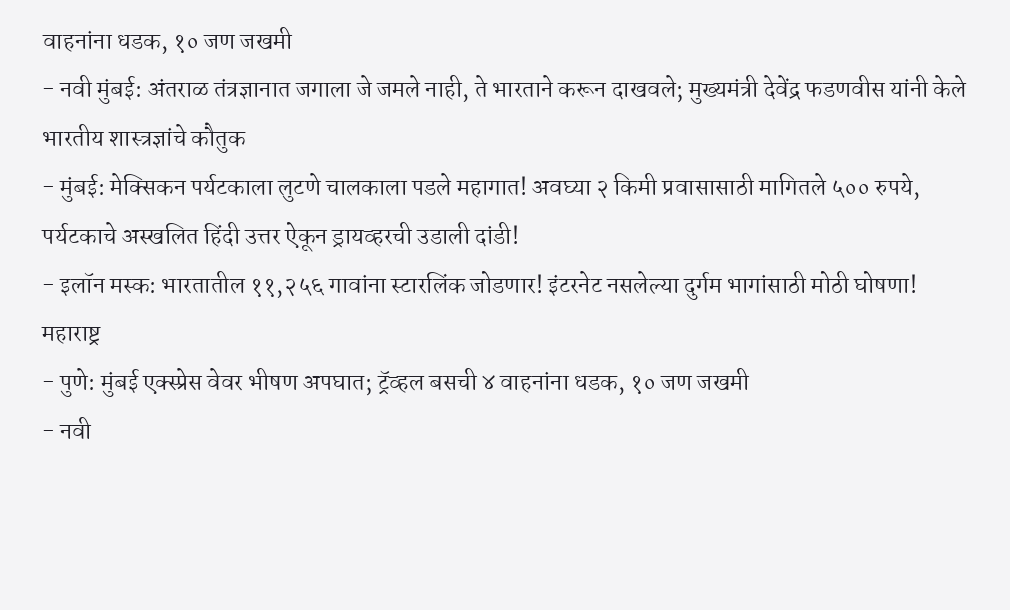वाहनांना धडक, १० जण जखमी
- नवी मुंबई: अंतराळ तंत्रज्ञानात जगाला जे जमले नाही, ते भारताने करून दाखवले; मुख्यमंत्री देवेंद्र फडणवीस यांनी केले भारतीय शास्त्रज्ञांचे कौतुक
- मुंबई: मेक्सिकन पर्यटकाला लुटणे चालकाला पडले महागात! अवघ्या २ किमी प्रवासासाठी मागितले ५०० रुपये, पर्यटकाचे अस्खलित हिंदी उत्तर ऐकून ड्रायव्हरची उडाली दांडी!
- इलॉन मस्क: भारतातील ११,२५६ गावांना स्टारलिंक जोडणार! इंटरनेट नसलेल्या दुर्गम भागांसाठी मोठी घोषणा!
महाराष्ट्र
- पुणे: मुंबई एक्स्प्रेस वेवर भीषण अपघात; ट्रॅव्हल बसची ४ वाहनांना धडक, १० जण जखमी
- नवी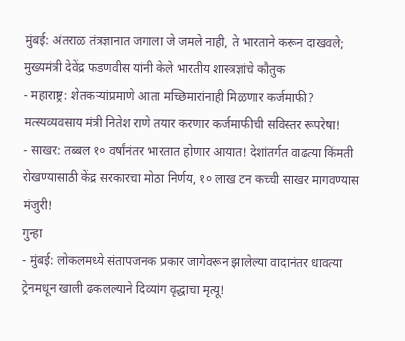मुंबई: अंतराळ तंत्रज्ञानात जगाला जे जमले नाही, ते भारताने करून दाखवले; मुख्यमंत्री देवेंद्र फडणवीस यांनी केले भारतीय शास्त्रज्ञांचे कौतुक
- महाराष्ट्र: शेतकऱ्यांप्रमाणे आता मच्छिमारांनाही मिळणार कर्जमाफी? मत्स्यव्यवसाय मंत्री नितेश राणे तयार करणार कर्जमाफीची सविस्तर रूपरेषा!
- साखर: तब्बल १० वर्षांनंतर भारतात होणार आयात! देशांतर्गत वाढत्या किंमती रोखण्यासाठी केंद्र सरकारचा मोठा निर्णय, १० लाख टन कच्ची साखर मागवण्यास मंजुरी!
गुन्हा
- मुंबई: लोकलमध्ये संतापजनक प्रकार जागेवरून झालेल्या वादानंतर धावत्या ट्रेनमधून खाली ढकलल्याने दिव्यांग वृद्धाचा मृत्यू!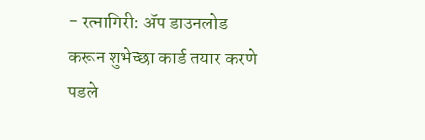- रत्नागिरी: ॲप डाउनलोड करून शुभेच्छा कार्ड तयार करणे पडले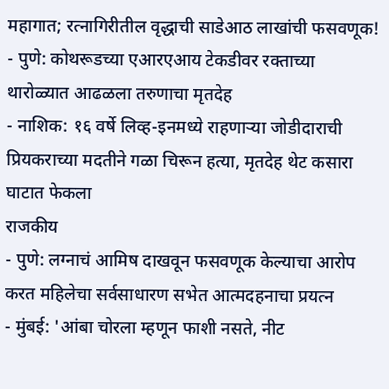महागात; रत्नागिरीतील वृद्धाची साडेआठ लाखांची फसवणूक!
- पुणे: कोथरूडच्या एआरएआय टेकडीवर रक्ताच्या थारोळ्यात आढळला तरुणाचा मृतदेह
- नाशिक: १६ वर्षे लिव्ह-इनमध्ये राहणाऱ्या जोडीदाराची प्रियकराच्या मदतीने गळा चिरून हत्या, मृतदेह थेट कसारा घाटात फेकला
राजकीय
- पुणे: लग्नाचं आमिष दाखवून फसवणूक केल्याचा आरोप करत महिलेचा सर्वसाधारण सभेत आत्मदहनाचा प्रयत्न
- मुंबई: 'आंबा चोरला म्हणून फाशी नसते, नीट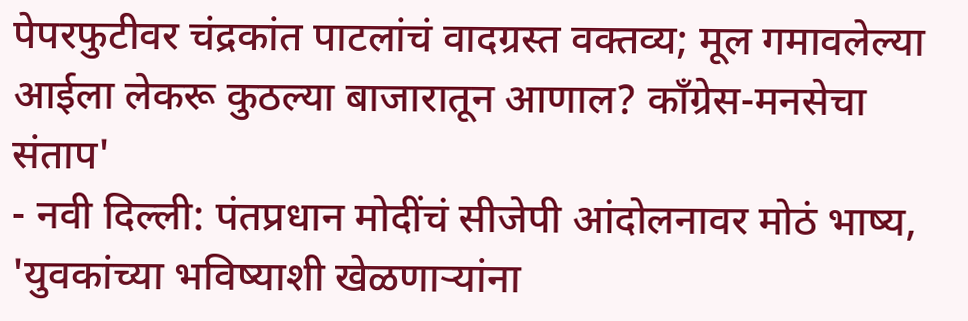पेपरफुटीवर चंद्रकांत पाटलांचं वादग्रस्त वक्तव्य; मूल गमावलेल्या आईला लेकरू कुठल्या बाजारातून आणाल? काँग्रेस-मनसेचा संताप'
- नवी दिल्ली: पंतप्रधान मोदींचं सीजेपी आंदोलनावर मोठं भाष्य, 'युवकांच्या भविष्याशी खेळणाऱ्यांना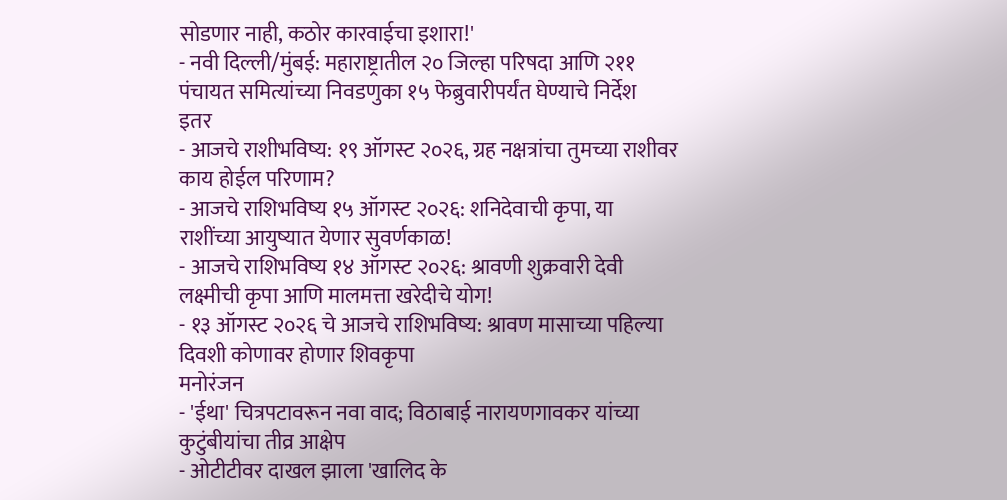सोडणार नाही, कठोर कारवाईचा इशारा!'
- नवी दिल्ली/मुंबई: महाराष्ट्रातील २० जिल्हा परिषदा आणि २११ पंचायत समित्यांच्या निवडणुका १५ फेब्रुवारीपर्यंत घेण्याचे निर्देश
इतर
- आजचे राशीभविष्य: १९ ऑगस्ट २०२६, ग्रह नक्षत्रांचा तुमच्या राशीवर काय होईल परिणाम?
- आजचे राशिभविष्य १५ ऑगस्ट २०२६: शनिदेवाची कृपा, या राशींच्या आयुष्यात येणार सुवर्णकाळ!
- आजचे राशिभविष्य १४ ऑगस्ट २०२६: श्रावणी शुक्रवारी देवी लक्ष्मीची कृपा आणि मालमत्ता खरेदीचे योग!
- १३ ऑगस्ट २०२६ चे आजचे राशिभविष्य: श्रावण मासाच्या पहिल्या दिवशी कोणावर होणार शिवकृपा
मनोरंजन
- 'ईथा' चित्रपटावरून नवा वाद; विठाबाई नारायणगावकर यांच्या कुटुंबीयांचा तीव्र आक्षेप
- ओटीटीवर दाखल झाला 'खालिद के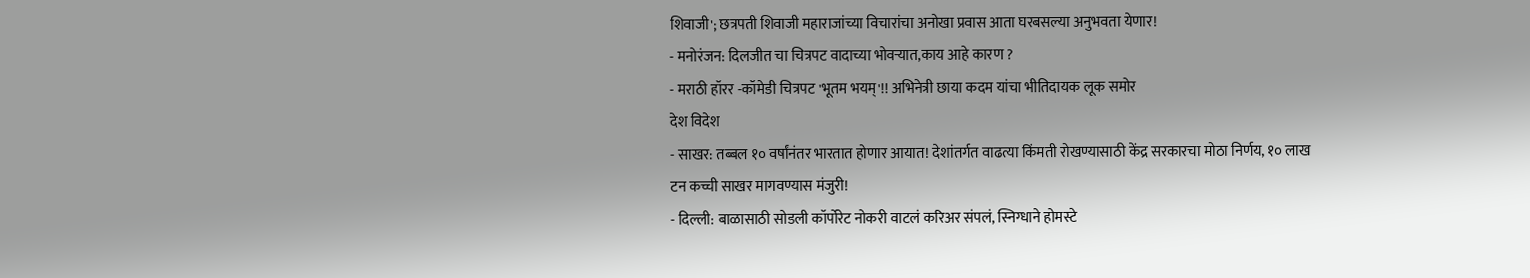शिवाजी'; छत्रपती शिवाजी महाराजांच्या विचारांचा अनोखा प्रवास आता घरबसल्या अनुभवता येणार!
- मनोरंजन: दिलजीत चा चित्रपट वादाच्या भोवऱ्यात,काय आहे कारण ?
- मराठी हॉरर -कॉमेडी चित्रपट 'भूतम भयम्'!! अभिनेत्री छाया कदम यांचा भीतिदायक लूक समोर
देश विदेश
- साखर: तब्बल १० वर्षांनंतर भारतात होणार आयात! देशांतर्गत वाढत्या किंमती रोखण्यासाठी केंद्र सरकारचा मोठा निर्णय, १० लाख टन कच्ची साखर मागवण्यास मंजुरी!
- दिल्ली: बाळासाठी सोडली कॉर्पोरेट नोकरी वाटलं करिअर संपलं, स्निग्धाने होमस्टे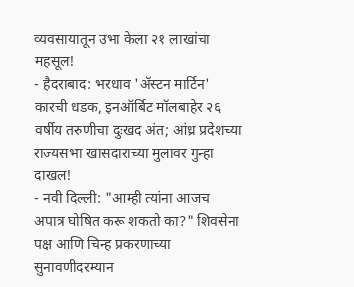व्यवसायातून उभा केला २१ लाखांचा महसूल!
- हैदराबाद: भरधाव 'ॲस्टन मार्टिन' कारची धडक, इनऑर्बिट मॉलबाहेर २६ वर्षीय तरुणीचा दुःखद अंत; आंध्र प्रदेशच्या राज्यसभा खासदाराच्या मुलावर गुन्हा दाखल!
- नवी दिल्ली: "आम्ही त्यांना आजच अपात्र घोषित करू शकतो का?" शिवसेना पक्ष आणि चिन्ह प्रकरणाच्या सुनावणीदरम्यान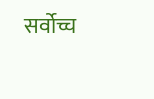सर्वोच्च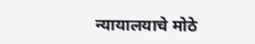न्यायालयाचे मोठे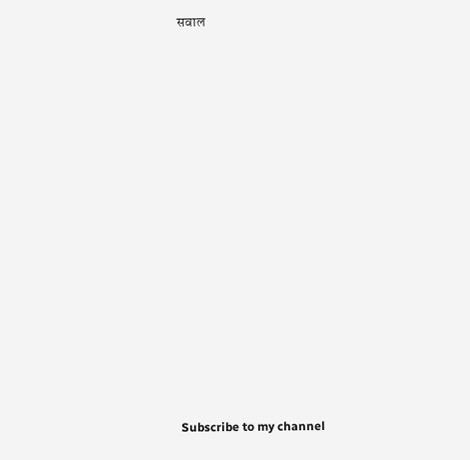सवाल


























Subscribe to my channel